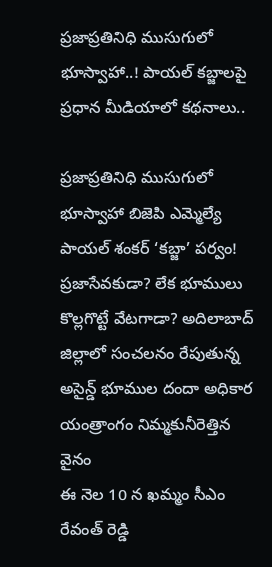ప్రజాప్రతినిధి ముసుగులో భూస్వాహా..! పాయల్ కబ్జాలపై ప్రధాన మీడియాలో కథనాలు..

ప్రజాప్రతినిధి ముసుగులో భూస్వాహా బిజెపి ఎమ్మెల్యే పాయల్ శంకర్ ‘కబ్జా’ పర్వం! ప్రజాసేవకుడా? లేక భూములు కొల్లగొట్టే వేటగాడా? అదిలాబాద్ జిల్లాలో సంచలనం రేపుతున్న అసైన్డ్ భూముల దందా అధికార యంత్రాంగం నిమ్మకునీరెత్తిన వైనం
ఈ నెల 10 న ఖమ్మం సీఎం రేవంత్ రెడ్డి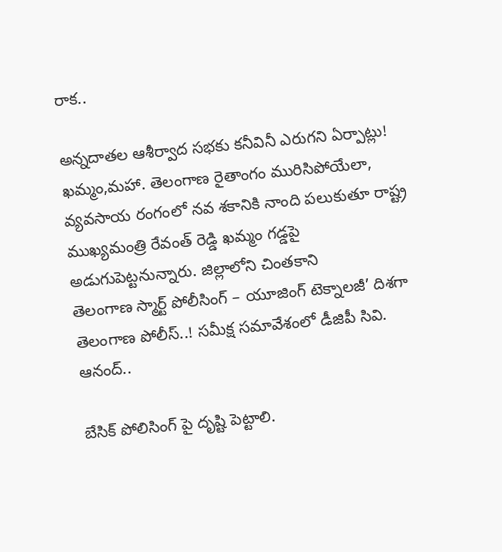రాక..

అన్నదాతల ఆశీర్వాద సభకు కనీవినీ ఎరుగని ఏర్పాట్లు! ఖమ్మం,మహా. తెలంగాణ రైతాంగం మురిసిపోయేలా, వ్యవసాయ రంగంలో నవ శకానికి నాంది పలుకుతూ రాష్ట్ర ముఖ్యమంత్రి రేవంత్ రెడ్డి ఖమ్మం గడ్డపై అడుగుపెట్టనున్నారు. జిల్లాలోని చింతకాని
తెలంగాణ స్మార్ట్ పోలీసింగ్ – యూజింగ్ టెక్నాలజీ’ దిశగా తెలంగాణ పోలీస్..! సమీక్ష సమావేశంలో డీజిపీ సివి. ఆనంద్..

బేసిక్ పోలిసింగ్ పై దృష్టి పెట్టాలి.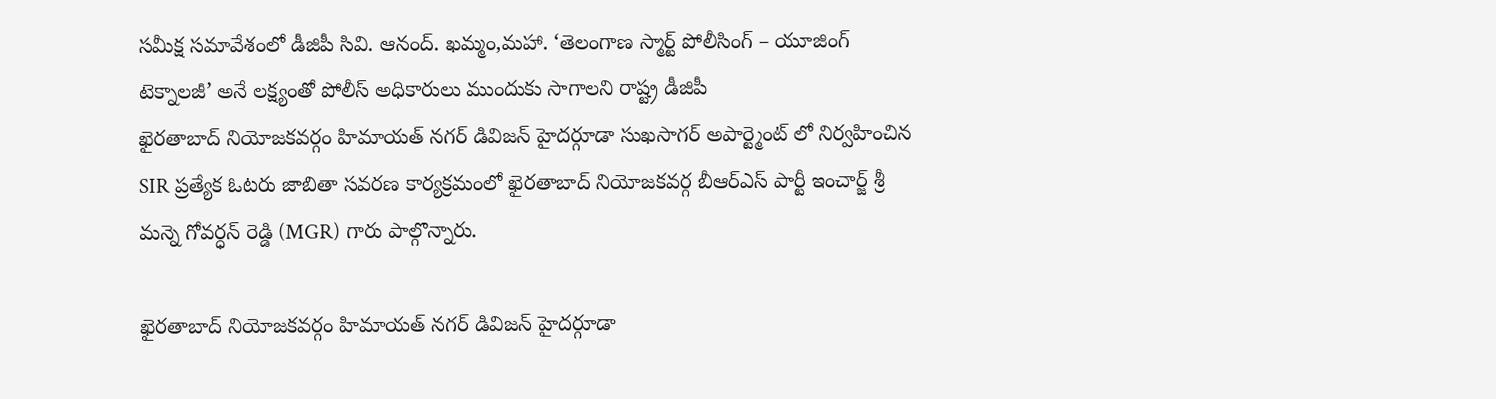సమీక్ష సమావేశంలో డీజిపీ సివి. ఆనంద్. ఖమ్మం,మహా. ‘తెలంగాణ స్మార్ట్ పోలీసింగ్ – యూజింగ్ టెక్నాలజీ’ అనే లక్ష్యంతో పోలీస్ అధికారులు ముందుకు సాగాలని రాష్ట్ర డీజిపీ
ఖైరతాబాద్ నియోజకవర్గం హిమాయత్ నగర్ డివిజన్ హైదర్గూడా సుఖసాగర్ అపార్ట్మెంట్ లో నిర్వహించిన SIR ప్రత్యేక ఓటరు జాబితా సవరణ కార్యక్రమంలో ఖైరతాబాద్ నియోజకవర్గ బీఆర్ఎస్ పార్టీ ఇంచార్జ్ శ్రీ మన్నె గోవర్ధన్ రెడ్డి (MGR) గారు పాల్గొన్నారు.

ఖైరతాబాద్ నియోజకవర్గం హిమాయత్ నగర్ డివిజన్ హైదర్గూడా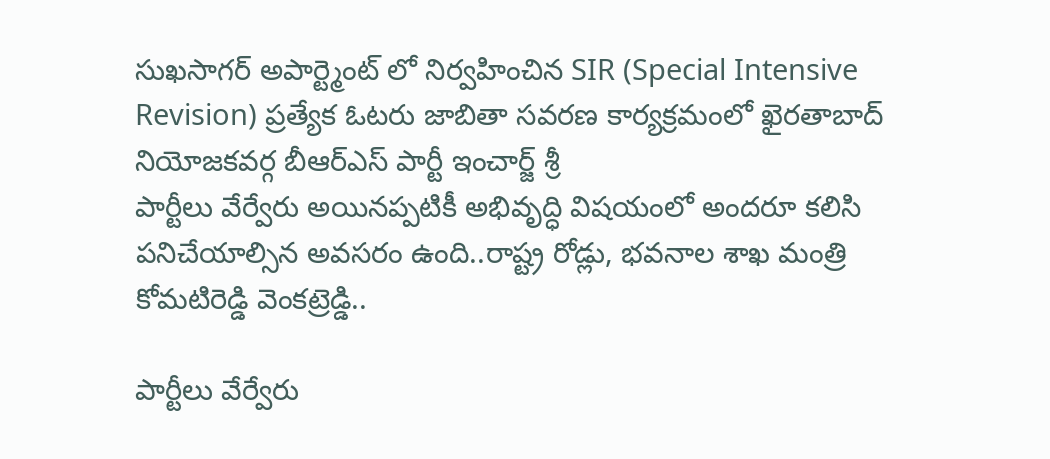సుఖసాగర్ అపార్ట్మెంట్ లో నిర్వహించిన SIR (Special Intensive Revision) ప్రత్యేక ఓటరు జాబితా సవరణ కార్యక్రమంలో ఖైరతాబాద్ నియోజకవర్గ బీఆర్ఎస్ పార్టీ ఇంచార్జ్ శ్రీ
పార్టీలు వేర్వేరు అయినప్పటికీ అభివృద్ధి విషయంలో అందరూ కలిసి పనిచేయాల్సిన అవసరం ఉంది..రాష్ట్ర రోడ్లు, భవనాల శాఖ మంత్రి కోమటిరెడ్డి వెంకట్రెడ్డి..

పార్టీలు వేర్వేరు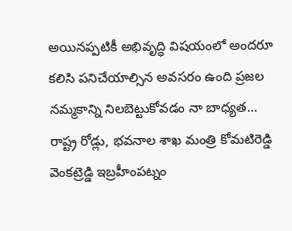అయినప్పటికీ అభివృద్ధి విషయంలో అందరూ కలిసి పనిచేయాల్సిన అవసరం ఉంది ప్రజల నమ్మకాన్ని నిలబెట్టుకోవడం నా బాధ్యత… రాష్ట్ర రోడ్లు, భవనాల శాఖ మంత్రి కోమటిరెడ్డి వెంకట్రెడ్డి ఇబ్రహీంపట్నం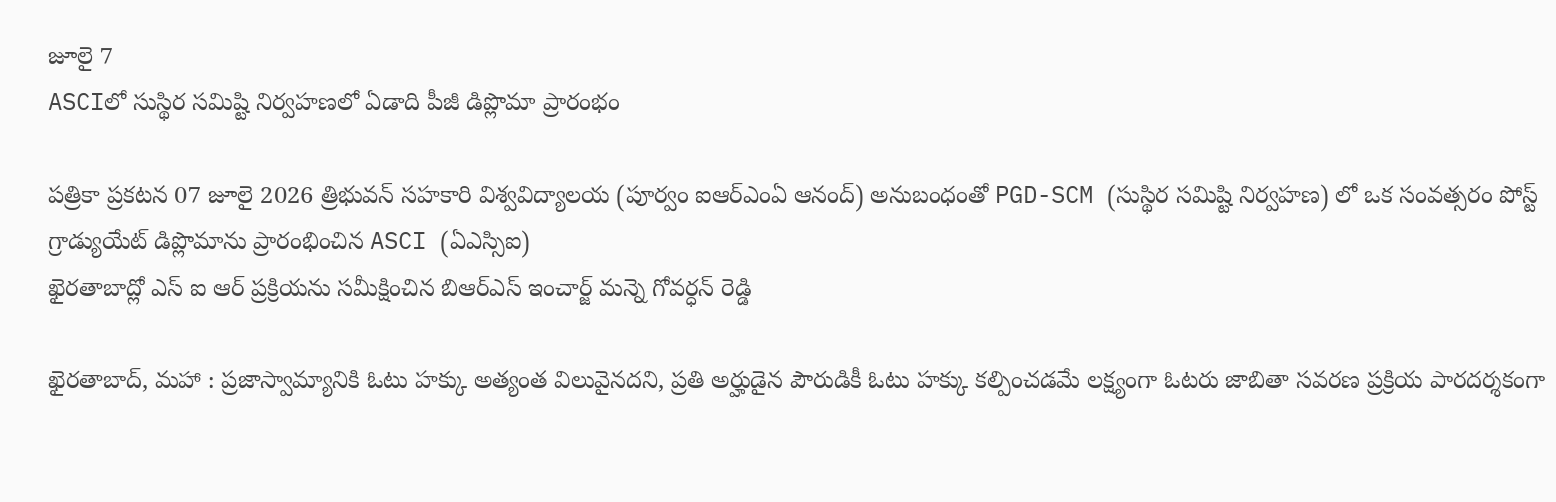జూలై 7
ASCIలో సుస్థిర సమిష్టి నిర్వహణలో ఏడాది పీజీ డిప్లొమా ప్రారంభం

పత్రికా ప్రకటన 07 జూలై 2026 త్రిభువన్ సహకారి విశ్వవిద్యాలయ (పూర్వం ఐఆర్ఎంఏ ఆనంద్) అనుబంధంతో PGD-SCM (సుస్థిర సమిష్టి నిర్వహణ) లో ఒక సంవత్సరం పోస్ట్ గ్రాడ్యుయేట్ డిప్లొమాను ప్రారంభించిన ASCI (ఏఎస్సిఐ)
ఖైరతాబాద్లో ఎస్ ఐ ఆర్ ప్రక్రియను సమీక్షించిన బిఆర్ఎస్ ఇంచార్జ్ మన్నె గోవర్ధన్ రెడ్డి

ఖైరతాబాద్, మహా : ప్రజాస్వామ్యానికి ఓటు హక్కు అత్యంత విలువైనదని, ప్రతి అర్హుడైన పౌరుడికీ ఓటు హక్కు కల్పించడమే లక్ష్యంగా ఓటరు జాబితా సవరణ ప్రక్రియ పారదర్శకంగా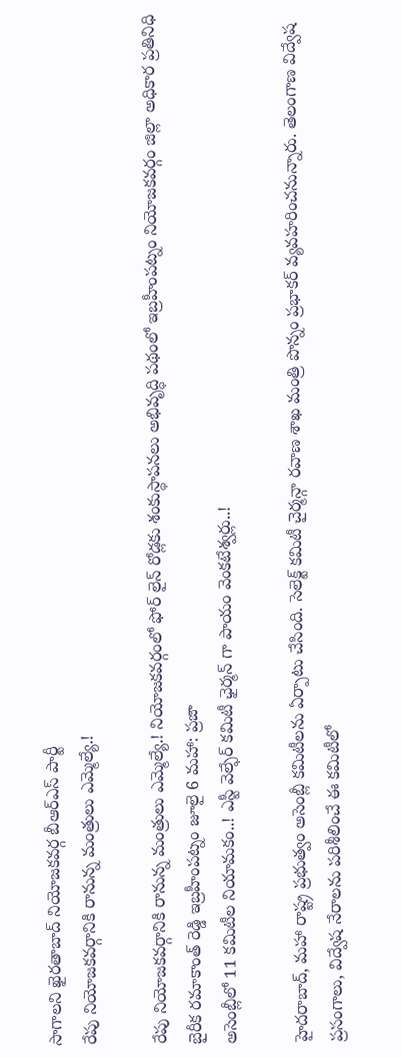సాగాలని ఖైరతాబాద్ నియోజకవర్గ బీఆర్ఎస్ పార్టీ
రేపు నియోజకవర్గానికి రానున్న మంత్రులు ఎమ్మెల్యే.!

రేపు నియోజకవర్గానికి రానున్న మంత్రులు ఎమ్మెల్యే.! నియోజకవర్గంలో ఫోర్ లైన్ రోడ్లకు శంకుస్థాపనలు అభివృద్ధి పథంలో ఇబ్రహీంపట్నం నియోజకవర్గం జిల్లా అధికార ప్రతినిధి బైరీక రమాకాంత్ రెడ్డి ఇబ్రహీంపట్నం జూలై 6 మహా: ప్రజా
అసెంబ్లీలో 11 కమిటీల నియామకం..! ఎస్టీ వెల్ఫేర్ కమిటీ ఛైర్మన్ గా పాయం వెంకటేశ్వర్లు..!

హైదరాబాద్, మహా రాష్ట్ర ప్రభుత్వం అసెంబ్లీ కమిటీలను ఏర్పాటు చేసింది. సెలెక్ట్ కమిటీ చైర్మన్గా రవాణ శాఖ మంత్రి పొన్నం ప్రభాకర్ వ్యవహరించనున్నారు. తెలంగాణ విద్వేష ప్రసంగాలు, విద్వేష నేరాలను పరిశీలించే ఈ కమిటీలో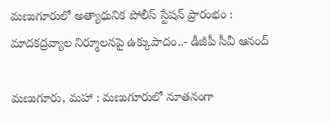మణుగూరులో అత్యాధునిక పోలీస్ స్టేషన్ ప్రారంభం : మాదకద్రవ్యాల నిర్మూలనపై ఉక్కుపాదం..- డీజీపీ సీవీ ఆనంద్

మణుగూరు, మహా : మణుగూరులో నూతనంగా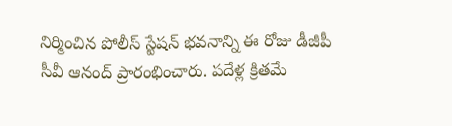నిర్మించిన పోలీస్ స్టేషన్ భవనాన్ని ఈ రోజు డీజీపీ సీవీ ఆనంద్ ప్రారంభించారు. పదేళ్ల క్రితమే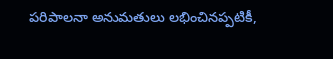పరిపాలనా అనుమతులు లభించినప్పటికీ,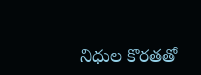నిధుల కొరతతో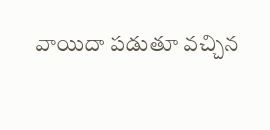వాయిదా పడుతూ వచ్చిన